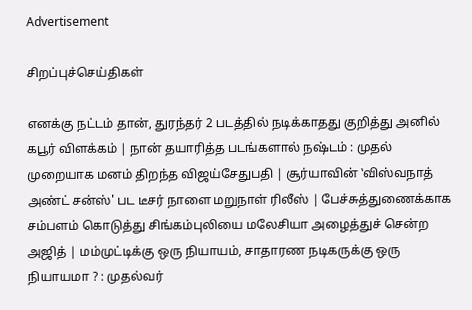Advertisement

சிறப்புச்செய்திகள்

எனக்கு நட்டம் தான், துரந்தர் 2 படத்தில் நடிக்காதது குறித்து அனில் கபூர் விளக்கம் | நான் தயாரித்த படங்களால் நஷ்டம் : முதல் முறையாக மனம் திறந்த விஜய்சேதுபதி | சூர்யாவின் ‛விஸ்வநாத் அண்ட் சன்ஸ்' பட டீசர் நாளை மறுநாள் ரிலீஸ் | பேச்சுத்துணைக்காக சம்பளம் கொடுத்து சிங்கம்புலியை மலேசியா அழைத்துச் சென்ற அஜித் | மம்முட்டிக்கு ஒரு நியாயம், சாதாரண நடிகருக்கு ஒரு நியாயமா ? : முதல்வர்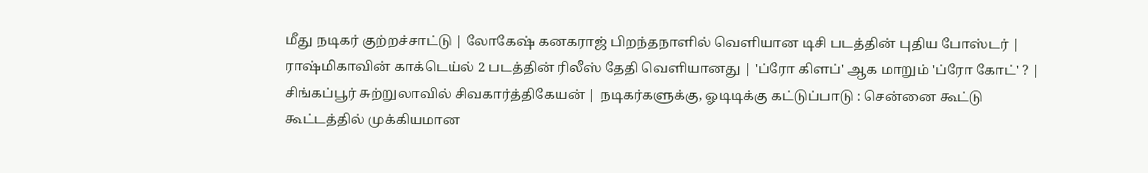மீது நடிகர் குற்றச்சாட்டு | லோகேஷ் கனகராஜ் பிறந்தநாளில் வெளியான டிசி படத்தின் புதிய போஸ்டர் | ராஷ்மிகாவின் காக்டெய்ல் 2 படத்தின் ரிலீஸ் தேதி வெளியானது | 'ப்ரோ கிளப்' ஆக மாறும் 'ப்ரோ கோட்' ? | சிங்கப்பூர் சுற்றுலாவில் சிவகார்த்திகேயன் | நடிகர்களுக்கு, ஓடிடிக்கு கட்டுப்பாடு : சென்னை கூட்டு கூட்டத்தில் முக்கியமான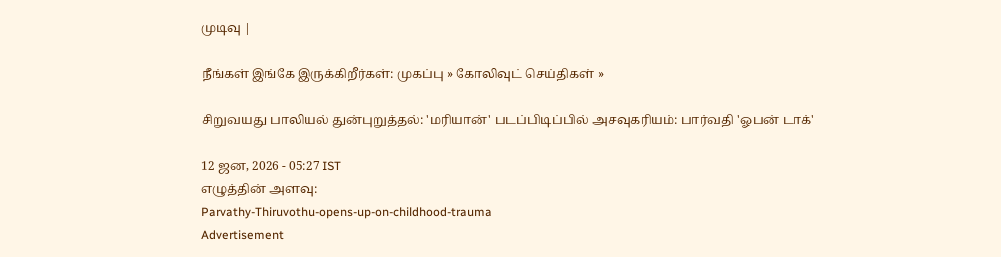முடிவு |

நீங்கள் இங்கே இருக்கிறீர்கள்: முகப்பு » கோலிவுட் செய்திகள் »

சிறுவயது பாலியல் துன்புறுத்தல்: 'மரியான்' படப்பிடிப்பில் அசவுகரியம்: பார்வதி 'ஓபன் டாக்'

12 ஜன, 2026 - 05:27 IST
எழுத்தின் அளவு:
Parvathy-Thiruvothu-opens-up-on-childhood-trauma
Advertisement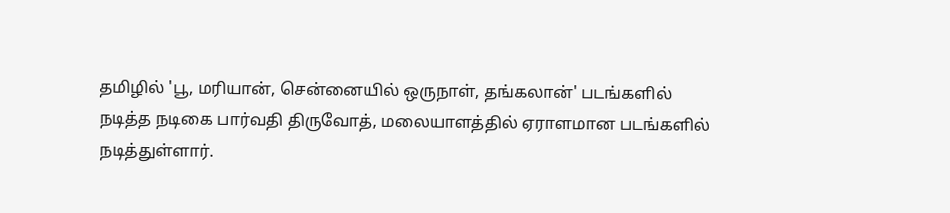தமிழில் 'பூ, மரியான், சென்னையில் ஒருநாள், தங்கலான்' படங்களில் நடித்த நடிகை பார்வதி திருவோத், மலையாளத்தில் ஏராளமான படங்களில் நடித்துள்ளார்.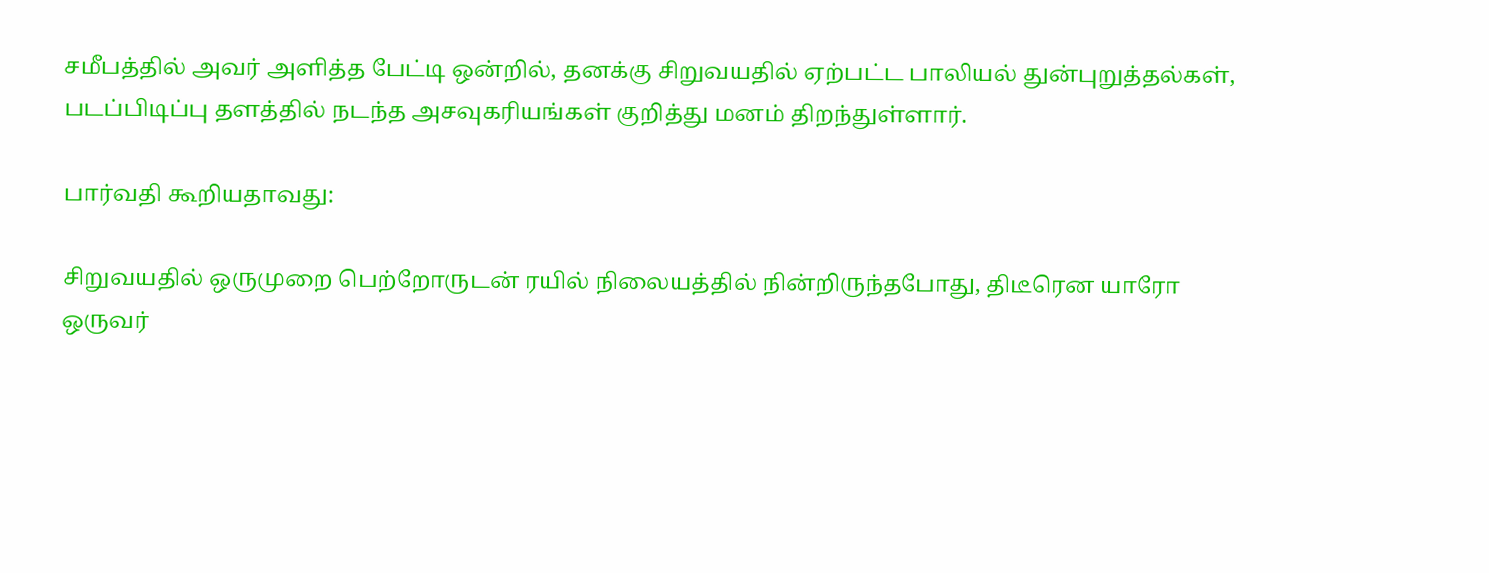சமீபத்தில் அவர் அளித்த பேட்டி ஒன்றில், தனக்கு சிறுவயதில் ஏற்பட்ட பாலியல் துன்புறுத்தல்கள், படப்பிடிப்பு தளத்தில் நடந்த அசவுகரியங்கள் குறித்து மனம் திறந்துள்ளார்.

பார்வதி கூறியதாவது:

சிறுவயதில் ஒருமுறை பெற்றோருடன் ரயில் நிலையத்தில் நின்றிருந்தபோது, திடீரென யாரோ ஒருவர்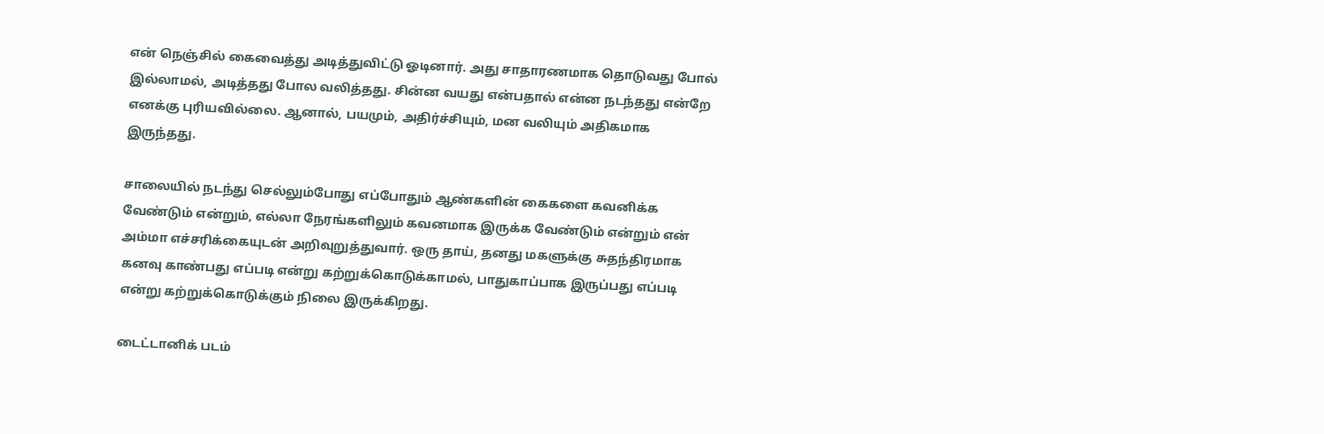என் நெஞ்சில் கைவைத்து அடித்துவிட்டு ஓடினார். அது சாதாரணமாக தொடுவது போல் இல்லாமல், அடித்தது போல வலித்தது. சின்ன வயது என்பதால் என்ன நடந்தது என்றே எனக்கு புரியவில்லை. ஆனால், பயமும், அதிர்ச்சியும், மன வலியும் அதிகமாக இருந்தது.

சாலையில் நடந்து செல்லும்போது எப்போதும் ஆண்களின் கைகளை கவனிக்க வேண்டும் என்றும், எல்லா நேரங்களிலும் கவனமாக இருக்க வேண்டும் என்றும் என் அம்மா எச்சரிக்கையுடன் அறிவுறுத்துவார். ஒரு தாய், தனது மகளுக்கு சுதந்திரமாக கனவு காண்பது எப்படி என்று கற்றுக்கொடுக்காமல், பாதுகாப்பாக இருப்பது எப்படி என்று கற்றுக்கொடுக்கும் நிலை இருக்கிறது.

டைட்டானிக் படம்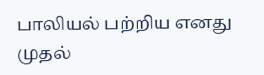பாலியல் பற்றிய எனது முதல்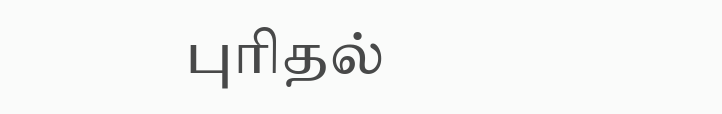புரிதல்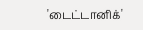'டைட்டானிக்'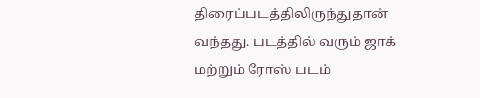திரைப்படத்திலிருந்துதான் வந்தது. படத்தில் வரும் ஜாக் மற்றும் ரோஸ் படம்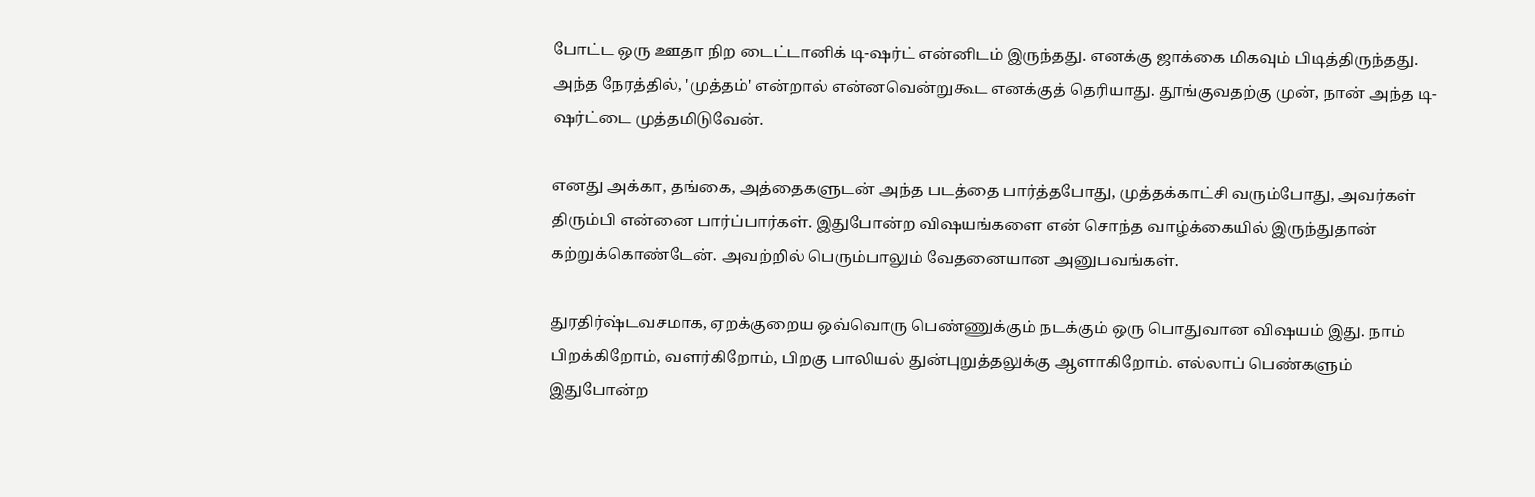போட்ட ஒரு ஊதா நிற டைட்டானிக் டி-ஷர்ட் என்னிடம் இருந்தது. எனக்கு ஜாக்கை மிகவும் பிடித்திருந்தது. அந்த நேரத்தில், 'முத்தம்' என்றால் என்னவென்றுகூட எனக்குத் தெரியாது. தூங்குவதற்கு முன், நான் அந்த டி-ஷர்ட்டை முத்தமிடுவேன்.

எனது அக்கா, தங்கை, அத்தைகளுடன் அந்த படத்தை பார்த்தபோது, முத்தக்காட்சி வரும்போது, அவர்கள் திரும்பி என்னை பார்ப்பார்கள். இதுபோன்ற விஷயங்களை என் சொந்த வாழ்க்கையில் இருந்துதான் கற்றுக்கொண்டேன். அவற்றில் பெரும்பாலும் வேதனையான அனுபவங்கள்.

துரதிர்ஷ்டவசமாக, ஏறக்குறைய ஒவ்வொரு பெண்ணுக்கும் நடக்கும் ஒரு பொதுவான விஷயம் இது. நாம் பிறக்கிறோம், வளர்கிறோம், பிறகு பாலியல் துன்புறுத்தலுக்கு ஆளாகிறோம். எல்லாப் பெண்களும் இதுபோன்ற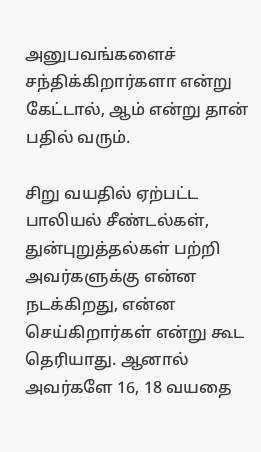அனுபவங்களைச் சந்திக்கிறார்களா என்று கேட்டால், ஆம் என்று தான் பதில் வரும்.

சிறு வயதில் ஏற்பட்ட பாலியல் சீண்டல்கள், துன்புறுத்தல்கள் பற்றி அவர்களுக்கு என்ன நடக்கிறது, என்ன செய்கிறார்கள் என்று கூட தெரியாது. ஆனால் அவர்களே 16, 18 வயதை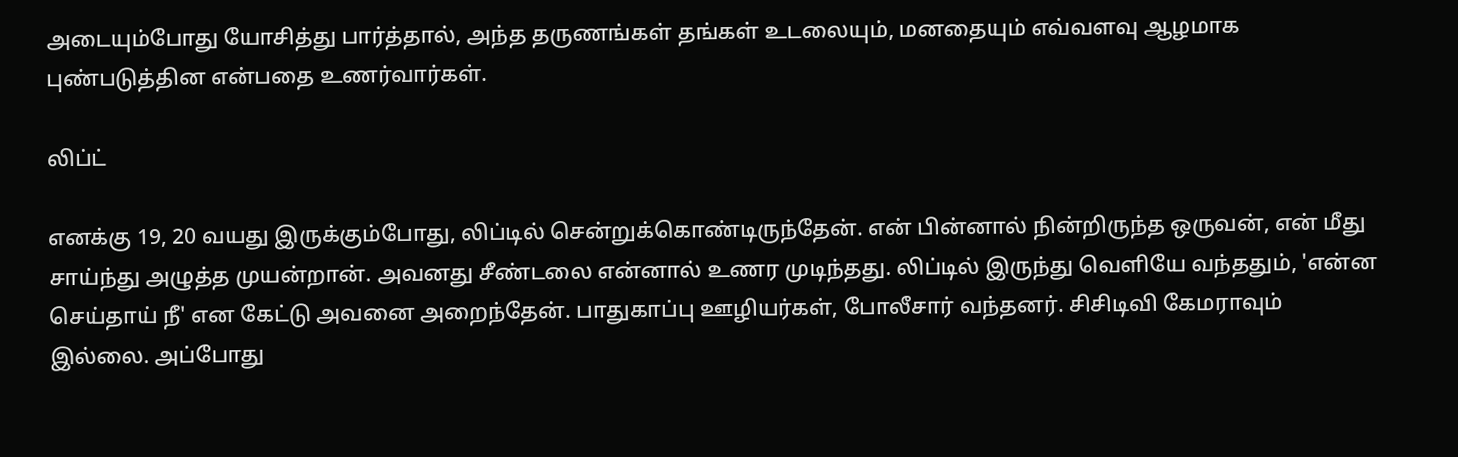அடையும்போது யோசித்து பார்த்தால், அந்த தருணங்கள் தங்கள் உடலையும், மனதையும் எவ்வளவு ஆழமாக புண்படுத்தின என்பதை உணர்வார்கள்.

லிப்ட்

எனக்கு 19, 20 வயது இருக்கும்போது, லிப்டில் சென்றுக்கொண்டிருந்தேன். என் பின்னால் நின்றிருந்த ஒருவன், என் மீது சாய்ந்து அழுத்த முயன்றான். அவனது சீண்டலை என்னால் உணர முடிந்தது. லிப்டில் இருந்து வெளியே வந்ததும், 'என்ன செய்தாய் நீ' என கேட்டு அவனை அறைந்தேன். பாதுகாப்பு ஊழியர்கள், போலீசார் வந்தனர். சிசிடிவி கேமராவும் இல்லை. அப்போது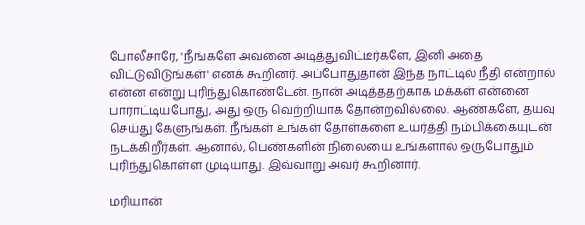போலீசாரே, 'நீங்களே அவனை அடித்துவிட்டீர்களே, இனி அதை விட்டுவிடுங்கள்' எனக் கூறினர். அப்போதுதான் இந்த நாட்டில் நீதி என்றால் என்ன என்று புரிந்துகொண்டேன். நான் அடித்ததற்காக மக்கள் என்னை பாராட்டியபோது, அது ஒரு வெற்றியாக தோன்றவில்லை. ஆண்களே, தயவு செய்து கேளுங்கள். நீங்கள் உங்கள் தோள்களை உயர்த்தி நம்பிக்கையுடன் நடக்கிறீர்கள். ஆனால், பெண்களின் நிலையை உங்களால் ஒருபோதும் புரிந்துகொள்ள முடியாது. இவ்வாறு அவர் கூறினார்.

மரியான்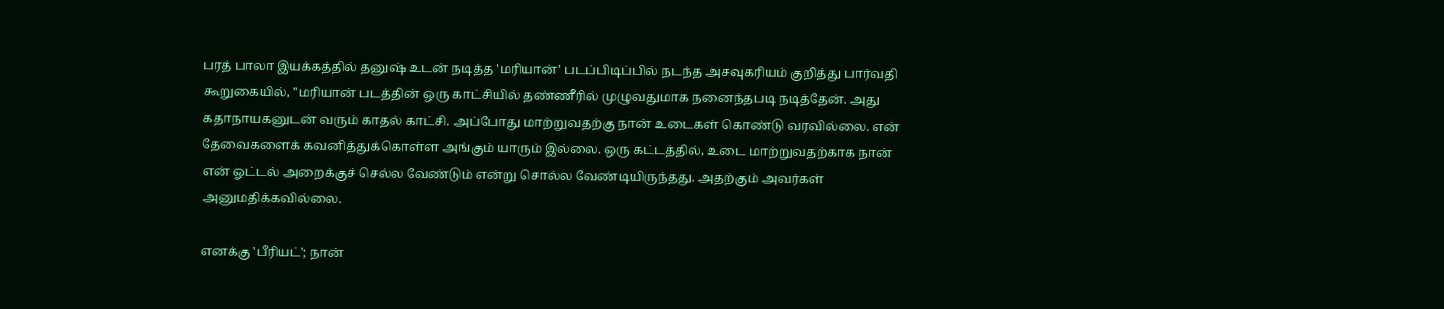பரத் பாலா இயக்கத்தில் தனுஷ் உடன் நடித்த 'மரியான்' படப்பிடிப்பில் நடந்த அசவுகரியம் குறித்து பார்வதி கூறுகையில், ''மரியான் படத்தின் ஒரு காட்சியில் தண்ணீரில் முழுவதுமாக நனைந்தபடி நடித்தேன். அது கதாநாயகனுடன் வரும் காதல் காட்சி. அப்போது மாற்றுவதற்கு நான் உடைகள் கொண்டு வரவில்லை. என் தேவைகளைக் கவனித்துக்கொள்ள அங்கும் யாரும் இல்லை. ஒரு கட்டத்தில், உடை மாற்றுவதற்காக நான் என் ஓட்டல் அறைக்குச் செல்ல வேண்டும் என்று சொல்ல வேண்டியிருந்தது. அதற்கும் அவர்கள் அனுமதிக்கவில்லை.

எனக்கு 'பீரியட்'; நான்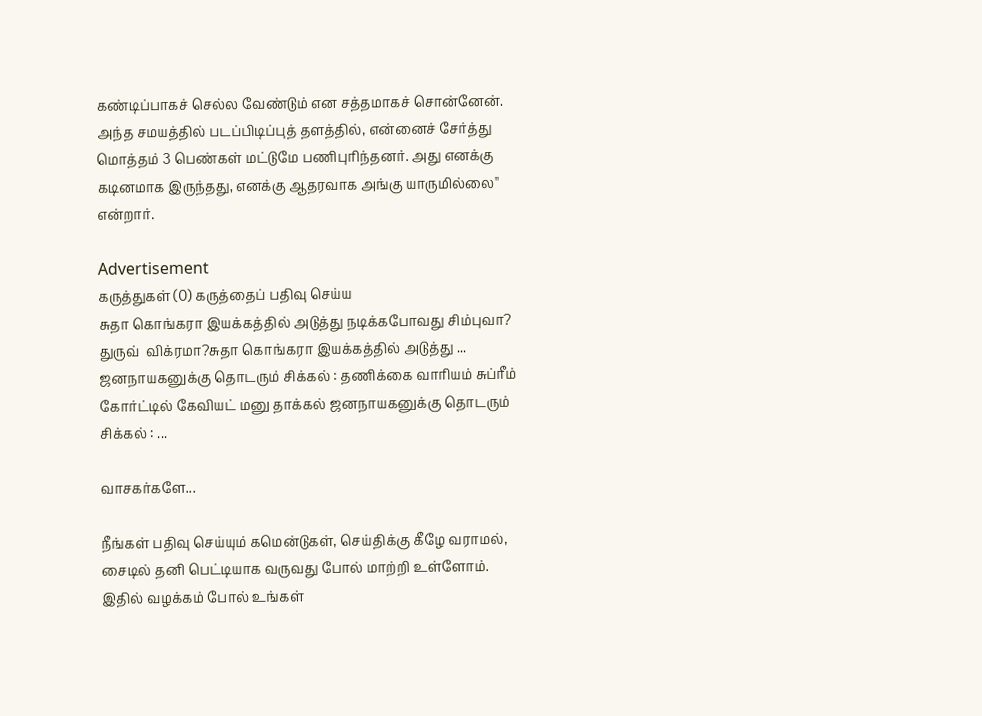கண்டிப்பாகச் செல்ல வேண்டும் என சத்தமாகச் சொன்னேன். அந்த சமயத்தில் படப்பிடிப்புத் தளத்தில், என்னைச் சேர்த்து மொத்தம் 3 பெண்கள் மட்டுமே பணிபுரிந்தனர். அது எனக்கு கடினமாக இருந்தது, எனக்கு ஆதரவாக அங்கு யாருமில்லை'' என்றார்.

Advertisement
கருத்துகள் (0) கருத்தைப் பதிவு செய்ய
சுதா கொங்கரா இயக்கத்தில் அடுத்து நடிக்கபோவது சிம்புவா? துருவ்  விக்ரமா?சுதா கொங்கரா இயக்கத்தில் அடுத்து ... ஜனநாயகனுக்கு தொடரும் சிக்கல் : தணிக்கை வாரியம் சுப்ரீம் கோர்ட்டில் கேவியட் மனு தாக்கல் ஜனநாயகனுக்கு தொடரும் சிக்கல் : ...

வாசகர்களே...

நீங்கள் பதிவு செய்யும் கமென்டுகள், செய்திக்கு கீழே வராமல், சைடில் தனி பெட்டியாக வருவது போல் மாற்றி உள்ளோம். இதில் வழக்கம் போல் உங்கள்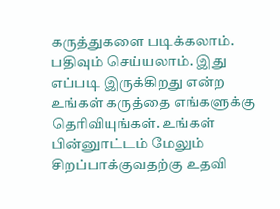கருத்துகளை படிக்கலாம். பதிவும் செய்யலாம். இது எப்படி இருக்கிறது என்ற உங்கள் கருத்தை எங்களுக்கு தெரிவியுங்கள். உங்கள் பின்னுாட்டம் மேலும் சிறப்பாக்குவதற்கு உதவி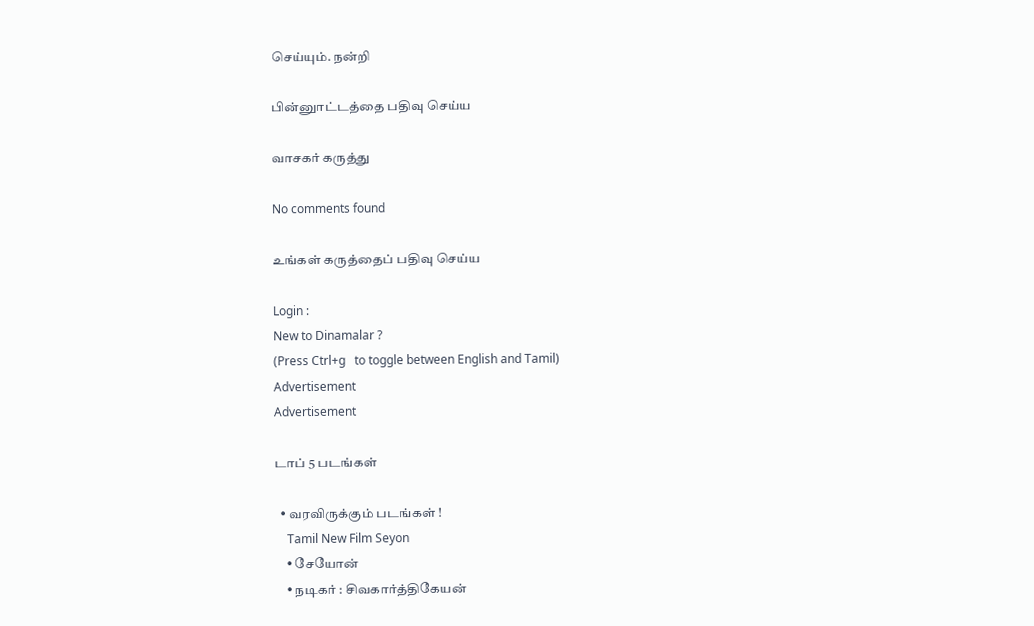செய்யும். நன்றி

பின்னுாட்டத்தை பதிவு செய்ய

வாசகர் கருத்து

No comments found

உங்கள் கருத்தைப் பதிவு செய்ய

Login :
New to Dinamalar ?
(Press Ctrl+g   to toggle between English and Tamil)
Advertisement
Advertisement

டாப் 5 படங்கள்

  • வரவிருக்கும் படங்கள் !
    Tamil New Film Seyon
    • சேயோன்
    • நடிகர் : சிவகார்த்திகேயன்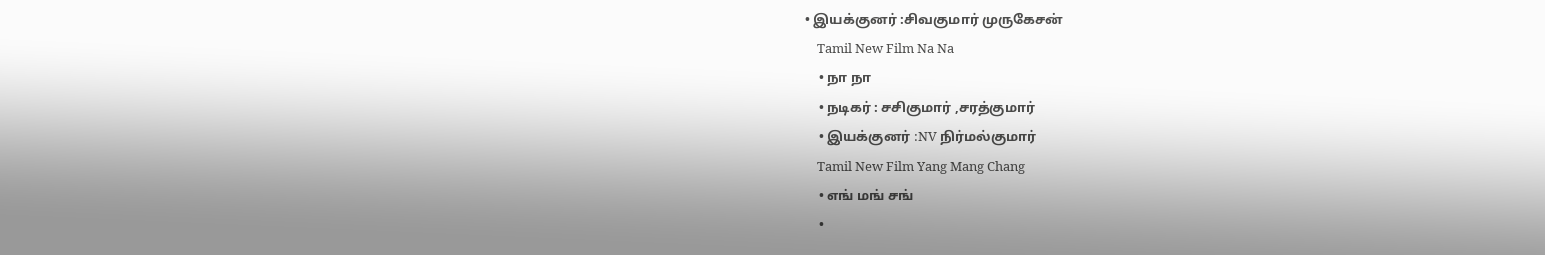• இயக்குனர் :சிவகுமார் முருகேசன்
    Tamil New Film Na Na
    • நா நா
    • நடிகர் : சசிகுமார் ,சரத்குமார்
    • இயக்குனர் :NV நிர்மல்குமார்
    Tamil New Film Yang Mang Chang
    • எங் மங் சங்
    •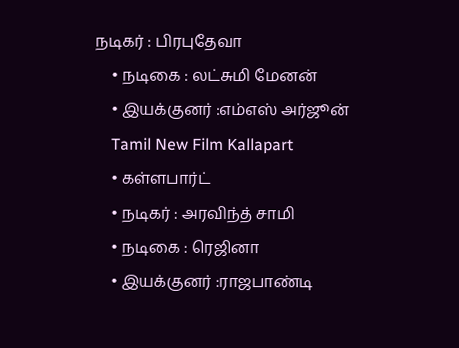நடிகர் : பிரபுதேவா
    • நடிகை : லட்சுமி மேனன்
    • இயக்குனர் :எம்எஸ் அர்ஜூன்
    Tamil New Film Kallapart
    • கள்ளபார்ட்
    • நடிகர் : அரவிந்த் சாமி
    • நடிகை : ரெஜினா
    • இயக்குனர் :ராஜபாண்டி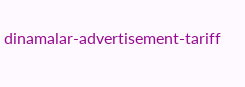dinamalar-advertisement-tariff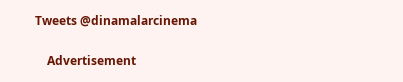Tweets @dinamalarcinema

    Advertisement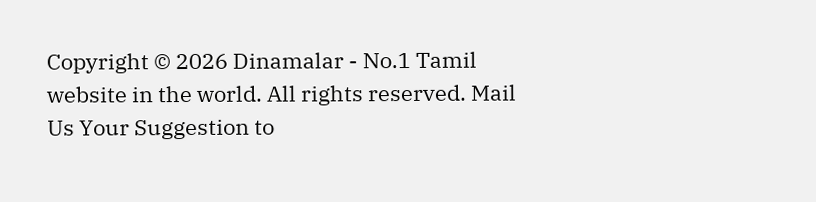Copyright © 2026 Dinamalar - No.1 Tamil website in the world. All rights reserved. Mail Us Your Suggestion to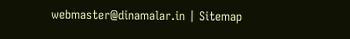webmaster@dinamalar.in | Sitemap